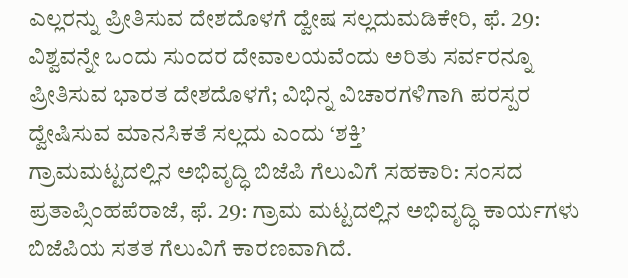ಎಲ್ಲರನ್ನು ಪ್ರೀತಿಸುವ ದೇಶದೊಳಗೆ ದ್ವೇಷ ಸಲ್ಲದುಮಡಿಕೇರಿ, ಫೆ. 29: ವಿಶ್ವವನ್ನೇ ಒಂದು ಸುಂದರ ದೇವಾಲಯವೆಂದು ಅರಿತು ಸರ್ವರನ್ನೂ ಪ್ರೀತಿಸುವ ಭಾರತ ದೇಶದೊಳಗೆ; ವಿಭಿನ್ನ ವಿಚಾರಗಳಿಗಾಗಿ ಪರಸ್ಪರ ದ್ವೇಷಿಸುವ ಮಾನಸಿಕತೆ ಸಲ್ಲದು ಎಂದು ‘ಶಕ್ತಿ’
ಗ್ರಾಮಮಟ್ಟದಲ್ಲಿನ ಅಭಿವೃದ್ಧಿ ಬಿಜೆಪಿ ಗೆಲುವಿಗೆ ಸಹಕಾರಿ: ಸಂಸದ ಪ್ರತಾಪ್ಸಿಂಹಪೆರಾಜೆ, ಫೆ. 29: ಗ್ರಾಮ ಮಟ್ಟದಲ್ಲಿನ ಅಭಿವೃದ್ಧಿ ಕಾರ್ಯಗಳು ಬಿಜೆಪಿಯ ಸತತ ಗೆಲುವಿಗೆ ಕಾರಣವಾಗಿದೆ.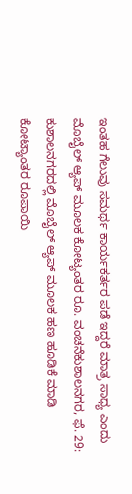ಇಂತಹ ಗೆಲುವು ಸಮರ್ಥ ಕಾರ್ಯಕರ್ತರ ಪಡೆ ಇದ್ದರೆ ಮಾತ್ರ ಸಾಧ್ಯ ಎಂದು
ಮೊಬೈಲ್ ಆ್ಯಪ್ ಮೂಲಕ ಕೋಟ್ಯಂತರ ರೂ. ವಂಚನೆಕುಶಾಲನಗರ, ಫೆ. 29: ಕುಶಾಲನಗರದಲ್ಲಿ ಮೊಬೈಲ್ ಆ್ಯಪ್ ಮೂಲಕ ಹಣ ಹೂಡಿಕೆ ಮಾಡಿ ಕೋಟ್ಯಾಂತರ ರೂಪಾಯಿ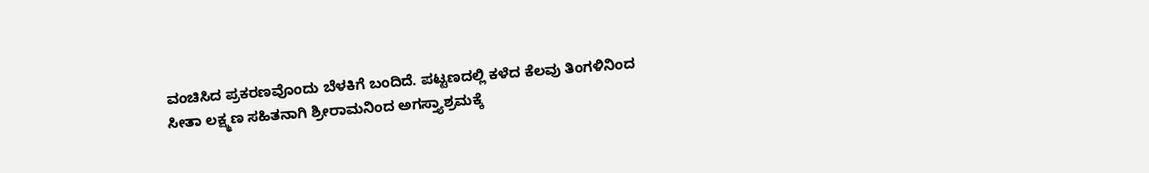ವಂಚಿಸಿದ ಪ್ರಕರಣವೊಂದು ಬೆಳಕಿಗೆ ಬಂದಿದೆ. ಪಟ್ಟಣದಲ್ಲಿ ಕಳೆದ ಕೆಲವು ತಿಂಗಳಿನಿಂದ
ಸೀತಾ ಲಕ್ಷ್ಮಣ ಸಹಿತನಾಗಿ ಶ್ರೀರಾಮನಿಂದ ಅಗಸ್ತ್ಯಾಶ್ರಮಕ್ಕೆ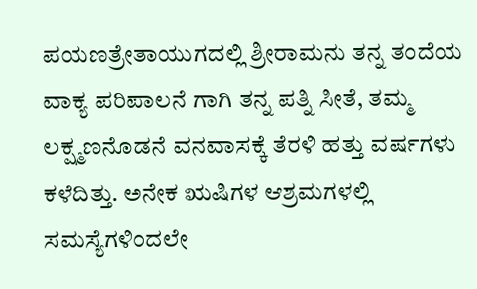ಪಯಣತ್ರೇತಾಯುಗದಲ್ಲಿ ಶ್ರೀರಾಮನು ತನ್ನ ತಂದೆಯ ವಾಕ್ಯ ಪರಿಪಾಲನೆ ಗಾಗಿ ತನ್ನ ಪತ್ನಿ ಸೀತೆ, ತಮ್ಮ ಲಕ್ಷ್ಮಣನೊಡನೆ ವನವಾಸಕ್ಕೆ ತೆರಳಿ ಹತ್ತು ವರ್ಷಗಳು ಕಳೆದಿತ್ತು. ಅನೇಕ ಋಷಿಗಳ ಆಶ್ರಮಗಳಲ್ಲಿ
ಸಮಸ್ಯೆಗಳಿಂದಲೇ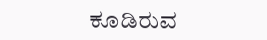ಕೂಡಿರುವ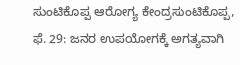ಸುಂಟಿಕೊಪ್ಪ ಆರೋಗ್ಯ ಕೇಂದ್ರಸುಂಟಿಕೊಪ್ಪ, ಫೆ. 29: ಜನರ ಉಪಯೋಗಕ್ಕೆ ಅಗತ್ಯವಾಗಿ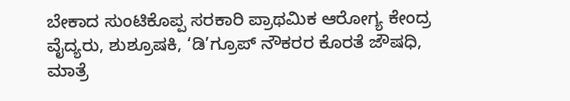ಬೇಕಾದ ಸುಂಟಿಕೊಪ್ಪ ಸರಕಾರಿ ಪ್ರಾಥಮಿಕ ಆರೋಗ್ಯ ಕೇಂದ್ರ ವೈದ್ಯರು, ಶುಶ್ರೂಷಕಿ, ‘ಡಿ’ಗ್ರೂಪ್ ನೌಕರರ ಕೊರತೆ ಜೌಷಧಿ, ಮಾತ್ರೆ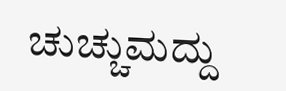ಚುಚ್ಚುಮದ್ದು